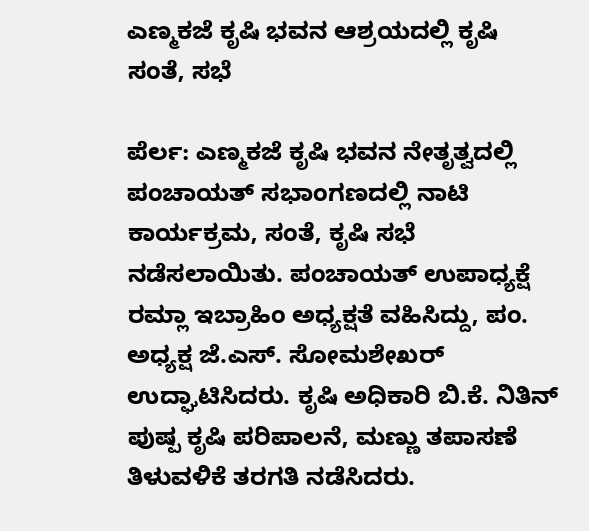ಎಣ್ಮಕಜೆ ಕೃಷಿ ಭವನ ಆಶ್ರಯದಲ್ಲಿ ಕೃಷಿ ಸಂತೆ, ಸಭೆ

ಪೆರ್ಲ: ಎಣ್ಮಕಜೆ ಕೃಷಿ ಭವನ ನೇತೃತ್ವದಲ್ಲಿ ಪಂಚಾಯತ್ ಸಭಾಂಗಣದಲ್ಲಿ ನಾಟಿ ಕಾರ್ಯಕ್ರಮ, ಸಂತೆ, ಕೃಷಿ ಸಭೆ ನಡೆಸಲಾಯಿತು. ಪಂಚಾಯತ್ ಉಪಾಧ್ಯಕ್ಷೆ ರಮ್ಲಾ ಇಬ್ರಾಹಿಂ ಅಧ್ಯಕ್ಷತೆ ವಹಿಸಿದ್ದು, ಪಂ. ಅಧ್ಯಕ್ಷ ಜೆ.ಎಸ್. ಸೋಮಶೇಖರ್ ಉದ್ಘಾಟಿಸಿದರು. ಕೃಷಿ ಅಧಿಕಾರಿ ಬಿ.ಕೆ. ನಿತಿನ್ ಪುಷ್ಪ ಕೃಷಿ ಪರಿಪಾಲನೆ, ಮಣ್ಣು ತಪಾಸಣೆ ತಿಳುವಳಿಕೆ ತರಗತಿ ನಡೆಸಿದರು.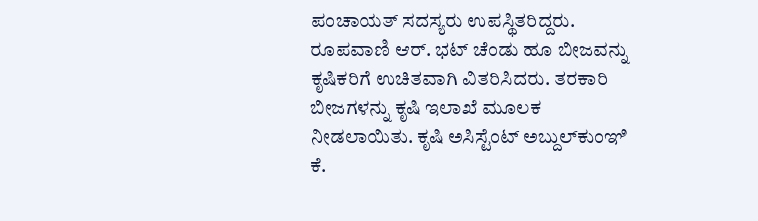ಪಂಚಾಯತ್ ಸದಸ್ಯರು ಉಪಸ್ಥಿತರಿದ್ದರು. ರೂಪವಾಣಿ ಆರ್. ಭಟ್ ಚೆಂಡು ಹೂ ಬೀಜವನ್ನು ಕೃಷಿಕರಿಗೆ ಉಚಿತವಾಗಿ ವಿತರಿಸಿದರು. ತರಕಾರಿ ಬೀಜಗಳನ್ನು ಕೃಷಿ ಇಲಾಖೆ ಮೂಲಕ ನೀಡಲಾಯಿತು. ಕೃಷಿ ಅಸಿಸ್ಟೆಂಟ್ ಅಬ್ದುಲ್‌ಕುಂಞಿ ಕೆ.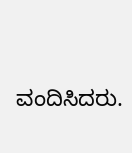ವಂದಿಸಿದರು.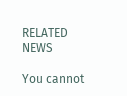RELATED NEWS

You cannot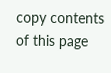copy contents of this page